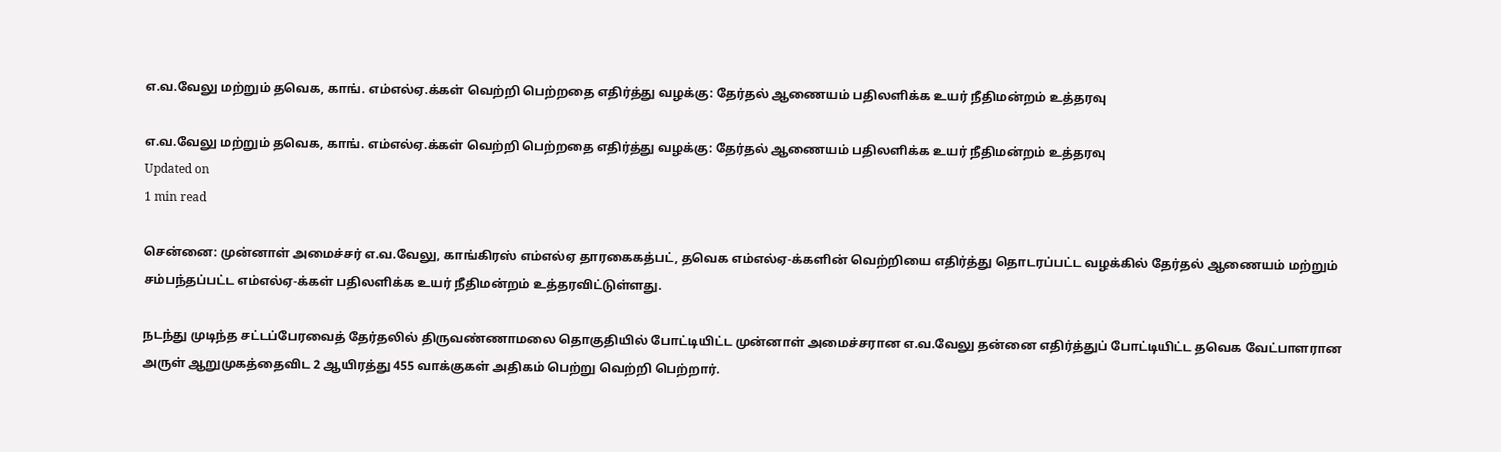எ.வ.வேலு மற்றும் தவெக, காங். எம்எல்ஏ.க்கள் வெற்றி பெற்றதை எதிர்த்து வழக்கு: தேர்தல் ஆணையம் பதிலளிக்க உயர் நீதிமன்றம் உத்தரவு

எ.வ.வேலு மற்றும் தவெக, காங். எம்எல்ஏ.க்கள் வெற்றி பெற்றதை எதிர்த்து வழக்கு: தேர்தல் ஆணையம் பதிலளிக்க உயர் நீதிமன்றம் உத்தரவு
Updated on
1 min read

சென்னை: முன்னாள் அமைச்சர் எ.வ.வேலு, காங்கிரஸ் எம்எல்ஏ தாரகைகத்பட், தவெக எம்எல்ஏ-க்களின் வெற்றியை எதிர்த்து தொடரப்பட்ட வழக்கில் தேர்தல் ஆணையம் மற்றும் சம்பந்தப்பட்ட எம்எல்ஏ-க்கள் பதிலளிக்க உயர் நீதிமன்றம் உத்தரவிட்டுள்ளது.

நடந்து முடிந்த சட்டப்பேரவைத் தேர்தலில் திருவண்ணாமலை தொகுதியில் போட்டியிட்ட முன்னாள் அமைச்சரான எ.வ.வேலு தன்னை எதிர்த்துப் போட்டியிட்ட தவெக வேட்பாளரான அருள் ஆறுமுகத்தைவிட 2 ஆயிரத்து 455 வாக்குகள் அதிகம் பெற்று வெற்றி பெற்றார்.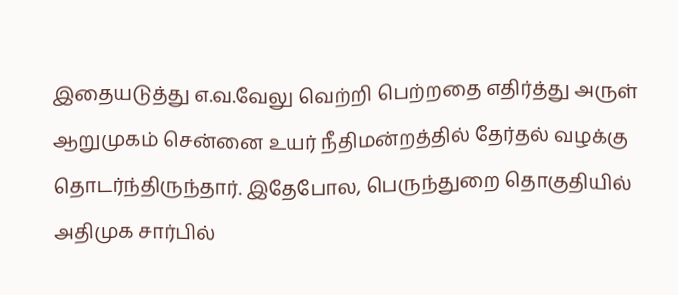இதையடுத்து எ.வ.வேலு வெற்றி பெற்றதை எதிர்த்து அருள் ஆறுமுகம் சென்னை உயர் நீதிமன்றத்தில் தேர்தல் வழக்கு தொடர்ந்திருந்தார். இதேபோல, பெருந்துறை தொகுதியில் அதிமுக சார்பில்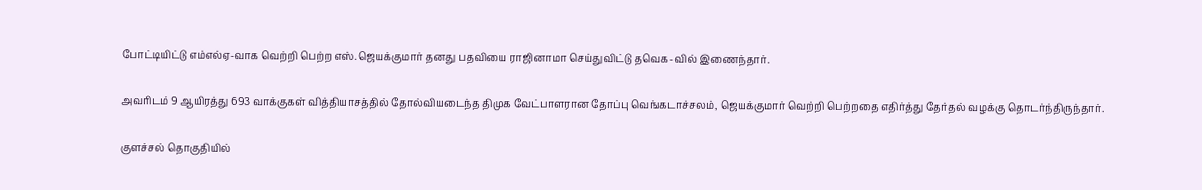போட்டியிட்டு எம்எல்ஏ-வாக வெற்றி பெற்ற எஸ்.ஜெயக்குமார் தனது பதவியை ராஜினாமா செய்துவிட்டு தவெக-வில் இணைந்தார்.

அவரிடம் 9 ஆயிரத்து 693 வாக்குகள் வித்தியாசத்தில் தோல்வியடைந்த திமுக வேட்பாளரான தோப்பு வெங்கடாச்சலம், ஜெயக்குமார் வெற்றி பெற்றதை எதிர்த்து தேர்தல் வழக்கு தொடர்ந்திருந்தார்.

குளச்சல் தொகுதியில்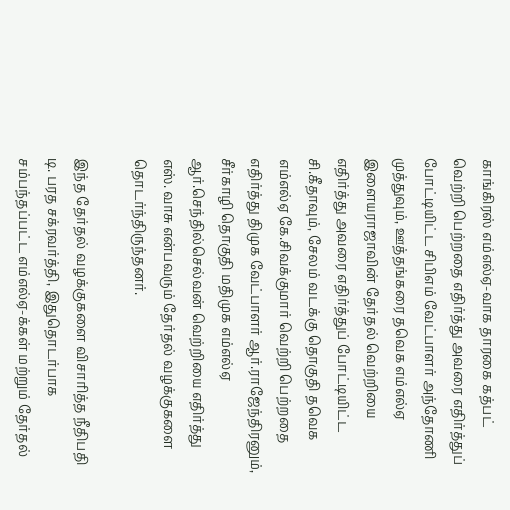காங்கிரஸ் எம்எல்ஏ-வாக தாரகை கத்பட் வெற்றி பெற்றதை எதிர்த்து அவரை எதிர்த்துப் போட்டியிட்ட சிபிஎம் வேட்பாளர் அந்தோணி முத்துவும், ஊத்தங்கரை தவெக எம்எல்ஏ இளையராஜாவின் தேர்தல் வெற்றியை எதிர்த்து அவரை எதிர்த்துப் போட்டியிட்ட சி.கீதாவும், சேலம் வடக்கு தொகுதி தவெக எம்எல்ஏ கே.சிவக்குமார் வெற்றி பெற்றதை எதிர்த்து திமுக வேட்பாளர் ஆர்.ராஜேந்திரனும், சீர்காழி தொகுதி மதிமுக எம்எல்ஏ ஆர்.செந்தில்செல்வன் வெற்றியை எதிர்த்து எஸ். வாசு என்பவரும் தேர்தல் வழக்குகளை தொடர்ந்திருந்தனர்.

இந்த தேர்தல் வழக்குகளை விசாரித்த நீதிபதி டி. பரத சக்ரவர்த்தி, இதுதொடர்பாக சம்பந்தப்பட்ட எம்எல்ஏ-க்கள் மற்றும் தேர்தல்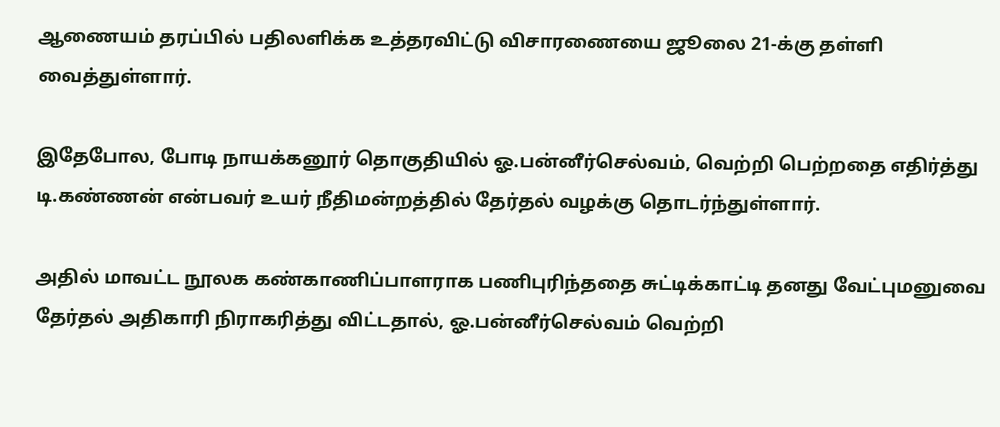ஆணையம் தரப்பில் பதிலளிக்க உத்தரவிட்டு விசாரணையை ஜூலை 21-க்கு தள்ளி வைத்துள்ளார்.

இதேபோல, போடி நாயக்கனூர் தொகுதியில் ஓ.பன்னீர்செல்வம், வெற்றி பெற்றதை எதிர்த்து டி.கண்ணன் என்பவர் உயர் நீதிமன்றத்தில் தேர்தல் வழக்கு தொடர்ந்துள்ளார்.

அதில் மாவட்ட நூலக கண்காணிப்பாளராக பணிபுரிந்ததை சுட்டிக்காட்டி தனது வேட்புமனுவை தேர்தல் அதிகாரி நிராகரித்து விட்டதால், ஓ.பன்னீர்செல்வம் வெற்றி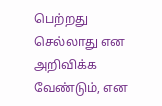பெற்றது செல்லாது என அறிவிக்க வேண்டும், என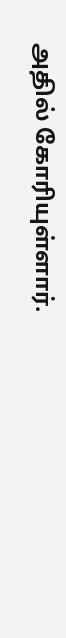அதில் கோரியுள்ளார்.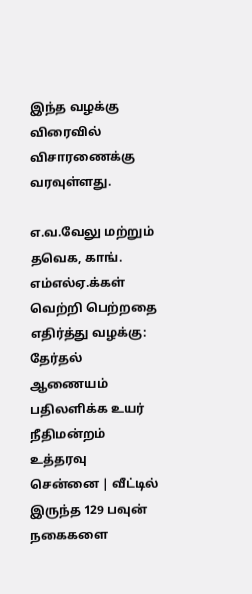இந்த வழக்கு விரைவில் விசாரணைக்கு வரவுள்ளது.

எ.வ.வேலு மற்றும் தவெக, காங். எம்எல்ஏ.க்கள் வெற்றி பெற்றதை எதிர்த்து வழக்கு: தேர்தல் ஆணையம் பதிலளிக்க உயர் நீதிமன்றம் உத்தரவு
சென்னை | வீட்டில் இருந்த 129 பவுன் நகைகளை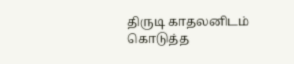திருடி காதலனிடம் கொடுத்த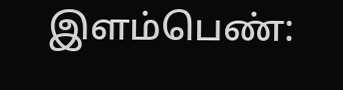இளம்பெண்: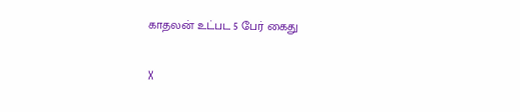காதலன் உட்பட 5 பேர் கைது

X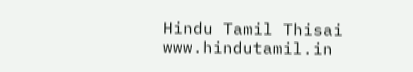Hindu Tamil Thisai
www.hindutamil.in